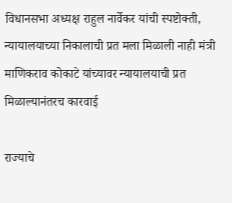विधानसभा अध्यक्ष राहुल नार्वेकर यांची स्पष्टोक्ती, न्यायालयाच्या निकालाची प्रत मला मिळाली नाही मंत्री माणिकराव कोकाटे यांच्यावर न्यायालयाची प्रत मिळाल्यानंतरच कारवाई

राज्याचे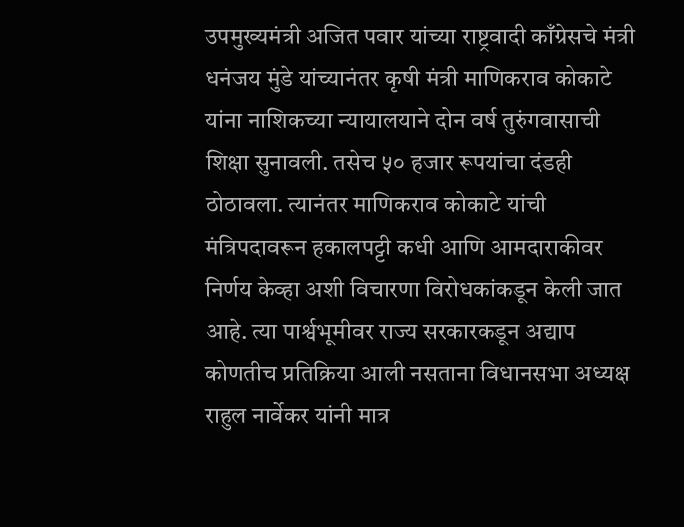उपमुख्यमंत्री अजित पवार यांच्या राष्ट्रवादी काँग्रेसचे मंत्री धनंजय मुंडे यांच्यानंतर कृषी मंत्री माणिकराव कोकाटे यांना नाशिकच्या न्यायालयाने दोन वर्ष तुरुंगवासाची शिक्षा सुनावली. तसेच ५० हजार रूपयांचा दंडही ठोठावला. त्यानंतर माणिकराव कोकाटे यांची मंत्रिपदावरून हकालपट्टी कधी आणि आमदाराकीवर निर्णय केव्हा अशी विचारणा विरोधकांकडून केली जात आहे. त्या पार्श्वभूमीवर राज्य सरकारकडून अद्याप कोणतीच प्रतिक्रिया आली नसताना विधानसभा अध्यक्ष राहुल नार्वेकर यांनी मात्र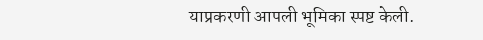याप्रकरणी आपली भूमिका स्पष्ट केली.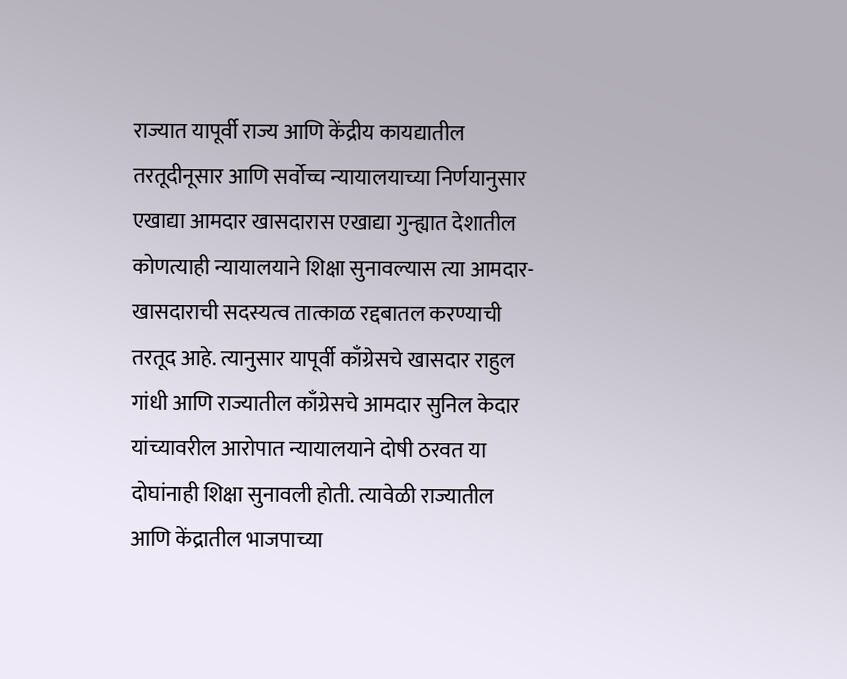राज्यात यापूर्वी राज्य आणि केंद्रीय कायद्यातील तरतूदीनूसार आणि सर्वोच्च न्यायालयाच्या निर्णयानुसार एखाद्या आमदार खासदारास एखाद्या गुन्ह्यात देशातील कोणत्याही न्यायालयाने शिक्षा सुनावल्यास त्या आमदार-खासदाराची सदस्यत्व तात्काळ रद्दबातल करण्याची तरतूद आहे. त्यानुसार यापूर्वी काँग्रेसचे खासदार राहुल गांधी आणि राज्यातील काँग्रेसचे आमदार सुनिल केदार यांच्यावरील आरोपात न्यायालयाने दोषी ठरवत या दोघांनाही शिक्षा सुनावली होती. त्यावेळी राज्यातील आणि केंद्रातील भाजपाच्या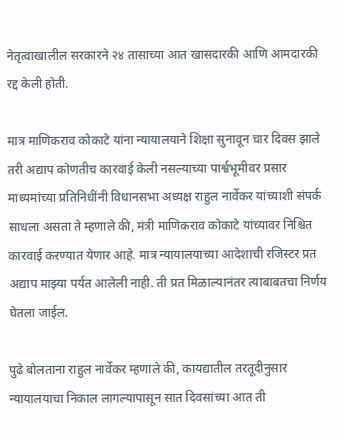नेतृत्वाखालील सरकारने २४ तासाच्या आत खासदारकी आणि आमदारकी रद्द केली होती.

मात्र माणिकराव कोकाटे यांना न्यायालयाने शिक्षा सुनावून चार दिवस झाले तरी अद्याप कोणतीच कारवाई केली नसल्याच्या पार्श्वभूमीवर प्रसार माध्यमांच्या प्रतिनिधींनी विधानसभा अध्यक्ष राहुल नार्वेकर यांच्याशी संपर्क साधला असता ते म्हणाले की, मंत्री माणिकराव कोकाटे यांच्यावर निश्चित कारवाई करण्यात येणार आहे. मात्र न्यायालयाच्या आदेशाची रजिस्टर प्रत अद्याप माझ्या पर्यत आलेली नाही. ती प्रत मिळाल्यानंतर त्याबाबतचा निर्णय घेतला जाईल.

पुढे बोलताना राहुल नार्वेकर म्हणाले की, कायद्यातील तरतूदीनुसार न्यायालयाचा निकाल लागल्यापासून सात दिवसांच्या आत ती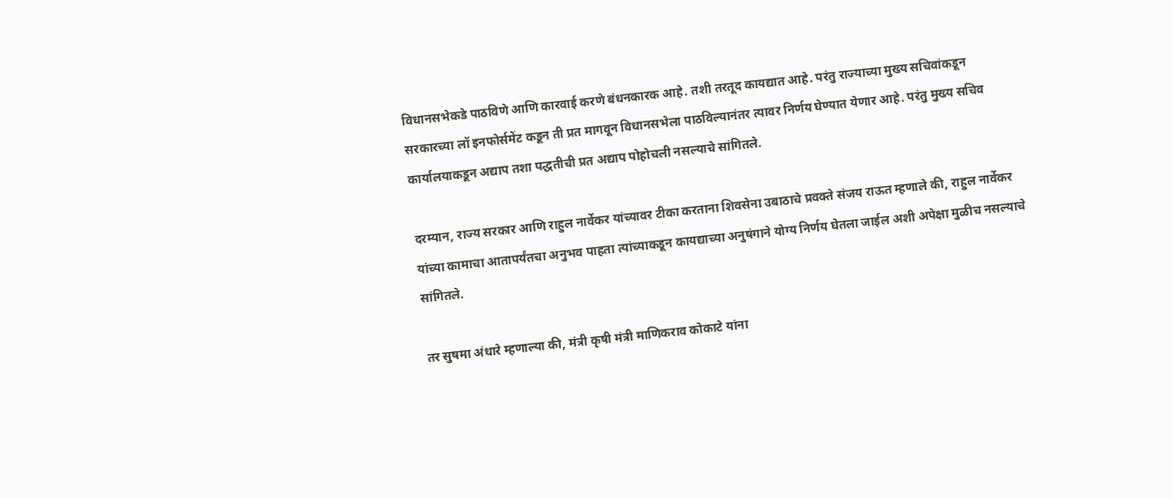विधानसभेकडे पाठविणे आणि कारवाई करणे बंधनकारक आहे. तशी तरतूद कायद्यात आहे. परंतु राज्याच्या मुख्य सचिवांकडून सरकारच्या लॉ इनफोर्समेंट कडून ती प्रत मागवून विधानसभेला पाठविल्यानंतर त्यावर निर्णय घेण्यात येणार आहे. परंतु मुख्य सचिव कार्यालयाकडून अद्याप तशा पद्धतीची प्रत अद्याप पोहोचली नसल्याचे सांगितले.

दरम्यान, राज्य सरकार आणि राहुल नार्वेकर यांच्यावर टीका करताना शिवसेना उबाठाचे प्रवक्ते संजय राऊत म्हणाले की, राहुल नार्वेकर यांच्या कामाचा आतापर्यंतचा अनुभव पाहता त्यांच्याकडून कायद्याच्या अनुषंगाने योग्य निर्णय घेतला जाईल अशी अपेक्षा मुळीच नसल्याचे सांगितले.

तर सुषमा अंधारे म्हणाल्या की, मंत्री कृषी मंत्री माणिकराव कोकाटे यांना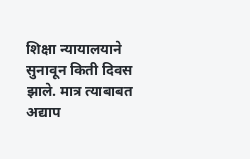शिक्षा न्यायालयाने सुनावून किती दिवस झाले. मात्र त्याबाबत अद्याप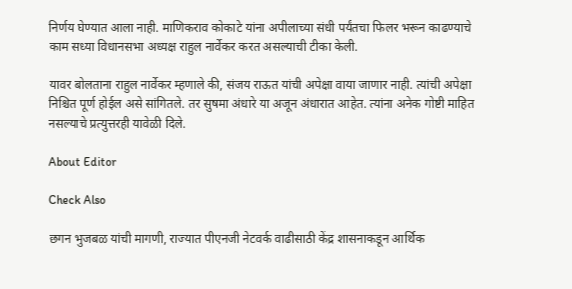निर्णय घेण्यात आला नाही. माणिकराव कोकाटे यांना अपीलाच्या संधी पर्यंतचा फिलर भरून काढण्याचे काम सध्या विधानसभा अध्यक्ष राहुल नार्वेकर करत असल्याची टीका केली.

यावर बोलताना राहुल नार्वेकर म्हणाले की, संजय राऊत यांची अपेक्षा वाया जाणार नाही. त्यांची अपेक्षा निश्चित पूर्ण होईल असे सांगितले. तर सुषमा अंधारे या अजून अंधारात आहेत. त्यांना अनेक गोष्टी माहित नसल्याचे प्रत्युत्तरही यावेळी दिले.

About Editor

Check Also

छगन भुजबळ यांची मागणी, राज्यात पीएनजी नेटवर्क वाढीसाठी केंद्र शासनाकडून आर्थिक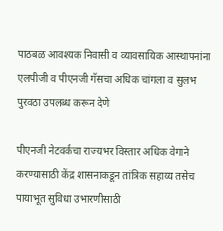पाठबळ आवश्यक निवासी व व्यावसायिक आस्थापनांना एलपीजी व पीएनजी गॅसचा अधिक चांगला व सुलभ पुरवठा उपलब्ध करून देणे

पीएनजी नेटवर्कचा राज्यभर विस्तार अधिक वेगाने करण्यासाठी केंद्र शासनाकडून तांत्रिक सहाय्य तसेच पायाभूत सुविधा उभारणीसाठी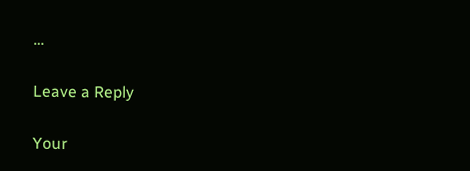…

Leave a Reply

Your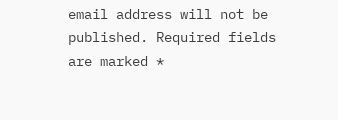email address will not be published. Required fields are marked *